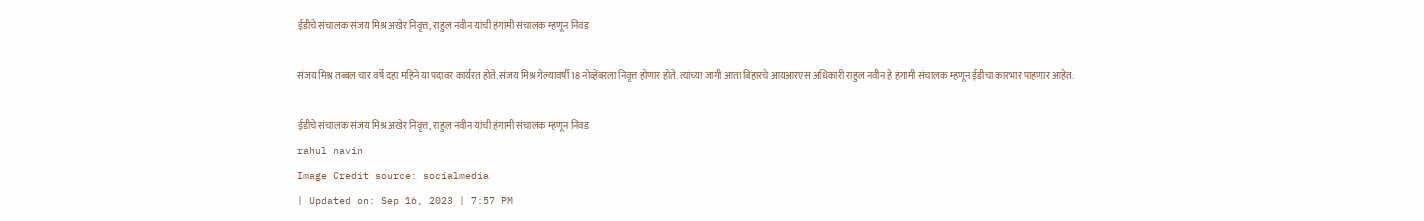ईडीचे संचालक संजय मिश्र अखेर निवृत्त, राहुल नवीन यांची हंगामी संचालक म्हणून निवड

संजय मिश्र तब्बल चार वर्षे दहा महिने या पदावर कार्यरत होते. संजय मिश्र गेल्यावर्षी 18 नोव्हेंबरला निवृत्त होणार होते. त्यांच्या जागी आता बिहारचे आयआरएस अधिकारी राहुल नवीन हे हंगामी संचालक म्हणून ईडीचा कारभार पाहणार आहेत.

ईडीचे संचालक संजय मिश्र अखेर निवृत्त, राहुल नवीन यांची हंगामी संचालक म्हणून निवड
rahul navin
Image Credit source: socialmedia
| Updated on: Sep 16, 2023 | 7:57 PM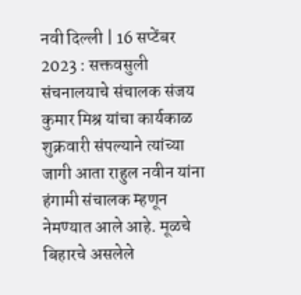नवी दिल्ली | 16 सप्टेंबर 2023 : सक्तवसुली संचनालयाचे संचालक संजय कुमार मिश्र यांचा कार्यकाळ शुक्रवारी संपल्याने त्यांच्या जागी आता राहुल नवीन यांना हंगामी संचालक म्हणून नेमण्यात आले आहे. मूळचे बिहारचे असलेले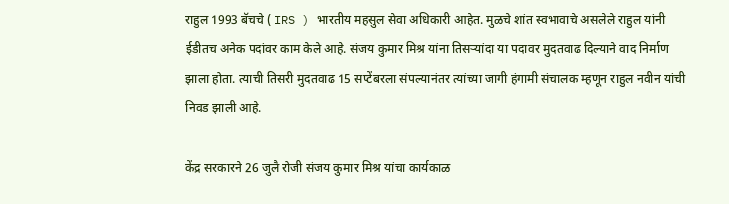राहुल 1993 बॅचचे ( IRS ) भारतीय महसुल सेवा अधिकारी आहेत. मुळचे शांत स्वभावाचे असलेले राहुल यांनी ईडीतच अनेक पदांवर काम केले आहे. संजय कुमार मिश्र यांना तिसऱ्यांदा या पदावर मुदतवाढ दिल्याने वाद निर्माण झाला होता. त्याची तिसरी मुदतवाढ 15 सप्टेंबरला संपल्यानंतर त्यांच्या जागी हंगामी संचालक म्हणून राहुल नवीन यांची निवड झाली आहे.

केंद्र सरकारने 26 जुलै रोजी संजय कुमार मिश्र यांचा कार्यकाळ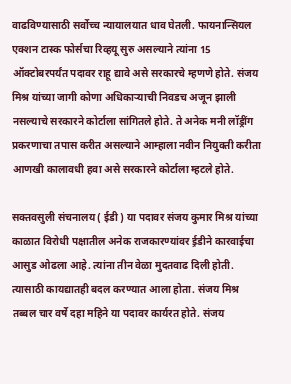वाढविण्यासाठी सर्वोच्च न्यायालयात धाव घेतली. फायनान्सियल एक्शन टास्क फोर्सचा रिव्हयू सुरु असल्याने त्यांना 15 ऑक्टोबरपर्यंत पदावर राहू द्यावे असे सरकारचे म्हणणे होते. संजय मिश्र यांच्या जागी कोणा अधिकाऱ्याची निवडच अजून झाली नसल्याचे सरकारने कोर्टाला सांगितले होते. ते अनेक मनी लॉड्रींग प्रकरणाचा तपास करीत असल्याने आम्हाला नवीन नियुक्ती करीता आणखी कालावधी हवा असे सरकारने कोर्टाला म्हटले होते.

सक्तवसुली संचनालय ( ईडी ) या पदावर संजय कुमार मिश्र यांच्या काळात विरोधी पक्षातील अनेक राजकारण्यांवर ई़डीने कारवाईचा आसुड ओढला आहे. त्यांना तीन वेळा मुदतवाढ दिली होती. त्यासाठी कायद्यातही बदल करण्यात आला होता. संजय मिश्र तब्बल चार वर्षे दहा महिने या पदावर कार्यरत होते. संजय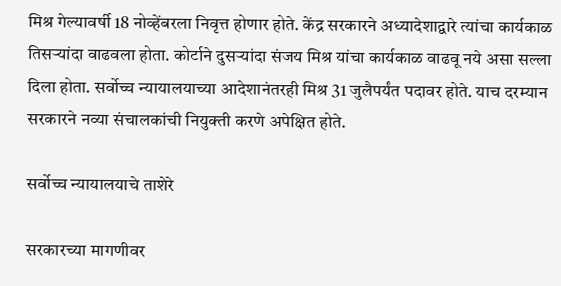मिश्र गेल्यावर्षी 18 नोव्हेंबरला निवृत्त होणार होते. केंद्र सरकारने अध्यादेशाद्वारे त्यांचा कार्यकाळ तिसऱ्यांदा वाढवला होता. कोर्टाने दुसऱ्यांदा संजय मिश्र यांचा कार्यकाळ वाढवू नये असा सल्ला दिला होता. सर्वोच्च न्यायालयाच्या आदेशानंतरही मिश्र 31 जुलैपर्यंत पदावर होते. याच दरम्यान सरकारने नव्या संचालकांची नियुक्ती करणे अपेक्षित होते.

सर्वोच्च न्यायालयाचे ताशेरे

सरकारच्या मागणीवर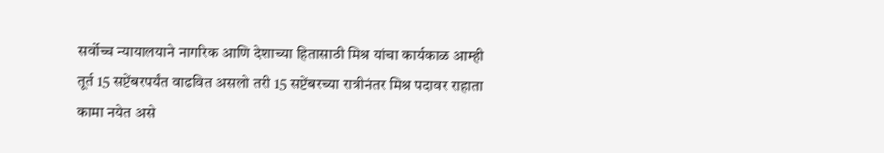सर्वोच्च न्यायालयाने नागरिक आणि देशाच्या हितासाठी मिश्र यांचा कार्यकाळ आम्ही तूर्त 15 सप्टेंबरपर्यंत वाढवित असलो तरी 15 सप्टेंबरच्या रात्रीनंतर मिश्र पदावर राहाता कामा नयेत असे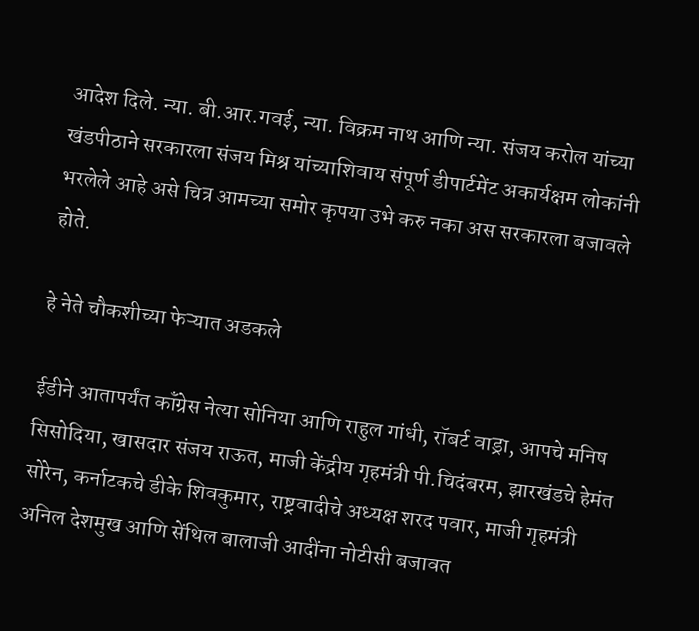आदेश दिले. न्या. बी.आर.गवई, न्या. विक्रम नाथ आणि न्या. संजय करोल यांच्या खंडपीठाने सरकारला संजय मिश्र यांच्याशिवाय संपूर्ण डीपार्टमेंट अकार्यक्षम लोकांनी भरलेले आहे असे चित्र आमच्या समोर कृपया उभे करु नका अस सरकारला बजावले होते.

हे नेते चौकशीच्या फेऱ्यात अडकले

ईडीने आतापर्यंत कॉंग्रेस नेत्या सोनिया आणि राहुल गांधी, रॉबर्ट वाड्रा, आपचे मनिष सिसोदिया, खासदार संजय राऊत, माजी केंद्रीय गृहमंत्री पी.चिदंबरम, झारखंडचे हेमंत सोरेन, कर्नाटकचे डीके शिवकुमार, राष्ट्रवादीचे अध्यक्ष शरद पवार, माजी गृहमंत्री अनिल देशमुख आणि सेंथिल बालाजी आदींना नोटीसी बजावत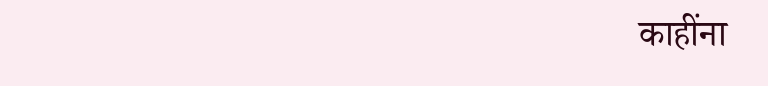काहींना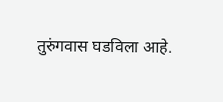तुरुंगवास घडविला आहे.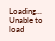Loading...
Unable to load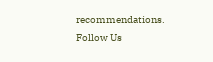recommendations.
Follow Us